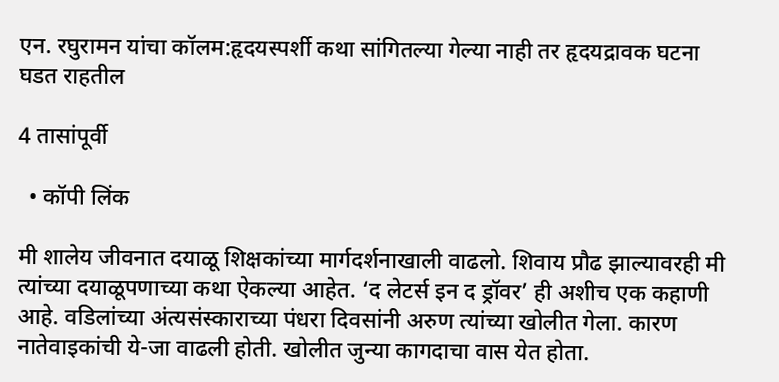एन. रघुरामन यांचा कॉलम:हृदयस्पर्शी कथा सांगितल्या गेल्या नाही तर हृदयद्रावक घटना घडत राहतील

4 तासांपूर्वी

  • कॉपी लिंक

मी शालेय जीवनात दयाळू शिक्षकांच्या मार्गदर्शनाखाली वाढलो. शिवाय प्रौढ झाल्यावरही मी त्यांच्या दयाळूपणाच्या कथा ऐकल्या आहेत. ‘द लेटर्स इन द ड्रॉवर’ ही अशीच एक कहाणी आहे. वडिलांच्या अंत्यसंस्काराच्या पंधरा दिवसांनी अरुण त्यांच्या खोलीत गेला. कारण नातेवाइकांची ये-जा वाढली होती. खोलीत जुन्या कागदाचा वास येत होता.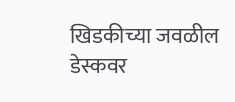खिडकीच्या जवळील डेस्कवर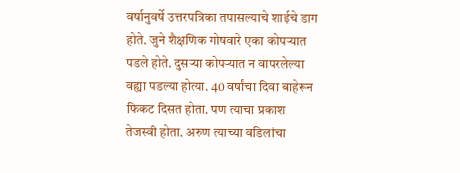वर्षानुवर्षे उत्तरपत्रिका तपासल्याचे शाईचे डाग होते. जुने शैक्षणिक गोषवारे एका कोपऱ्यात पडले होते. दुसऱ्या कोपऱ्यात न वापरलेल्या वह्या पडल्या होत्या. 40 वर्षांचा दिवा बाहेरून फिकट दिसत होता. पण त्याचा प्रकाश तेजस्वी होता. अरुण त्याच्या वडिलांचा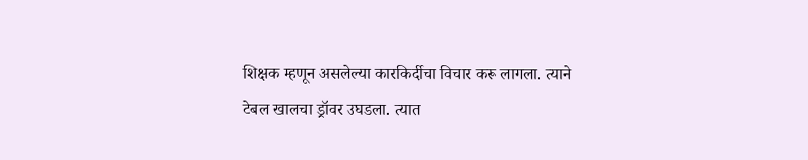शिक्षक म्हणून असलेल्या कारकिर्दीचा विचार करू लागला. त्याने टेबल खालचा ड्रॉवर उघडला. त्यात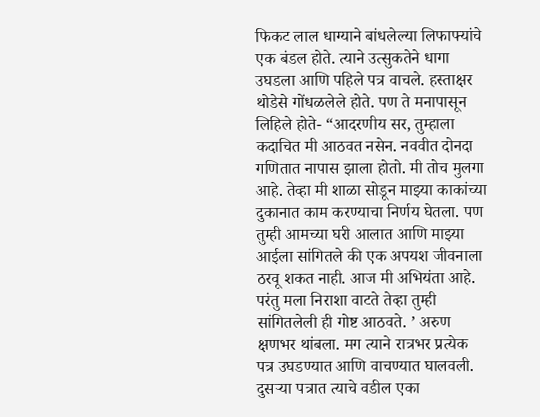फिकट लाल धाग्याने बांधलेल्या लिफाफ्यांचे एक बंडल होते. त्याने उत्सुकतेने धागा उघडला आणि पहिले पत्र वाचले. हस्ताक्षर थोडेसे गोंधळलेले होते. पण ते मनापासून लिहिले होते- “आदरणीय सर, तुम्हाला कदाचित मी आठवत नसेन. नववीत दोनदा गणितात नापास झाला होतो. मी तोच मुलगा आहे. तेव्हा मी शाळा सोडून माझ्या काकांच्या दुकानात काम करण्याचा निर्णय घेतला. पण तुम्ही आमच्या घरी आलात आणि माझ्या आईला सांगितले की एक अपयश जीवनाला ठरवू शकत नाही. आज मी अभियंता आहे. परंतु मला निराशा वाटते तेव्हा तुम्ही सांगितलेली ही गोष्ट आठवते. ’ अरुण क्षणभर थांबला. मग त्याने रात्रभर प्रत्येक पत्र उघडण्यात आणि वाचण्यात घालवली. दुसऱ्या पत्रात त्याचे वडील एका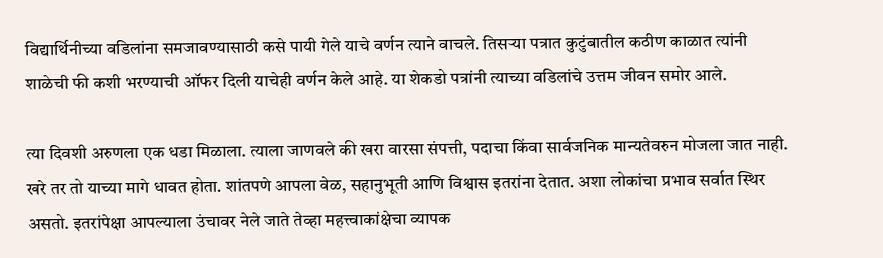विद्यार्थिनीच्या वडिलांना समजावण्यासाठी कसे पायी गेले याचे वर्णन त्याने वाचले. तिसऱ्या पत्रात कुटुंबातील कठीण काळात त्यांनी शाळेची फी कशी भरण्याची ऑफर दिली याचेही वर्णन केले आहे. या शेकडो पत्रांनी त्याच्या वडिलांचे उत्तम जीवन समोर आले.

त्या दिवशी अरुणला एक धडा मिळाला. त्याला जाणवले की खरा वारसा संपत्ती, पदाचा किंवा सार्वजनिक मान्यतेवरुन मोजला जात नाही. खरे तर तो याच्या मागे धावत होता. शांतपणे आपला वेळ, सहानुभूती आणि विश्वास इतरांना देतात. अशा लोकांचा प्रभाव सर्वात स्थिर असतो. इतरांपेक्षा आपल्याला उंचावर नेले जाते तेव्हा महत्त्वाकांक्षेचा व्यापक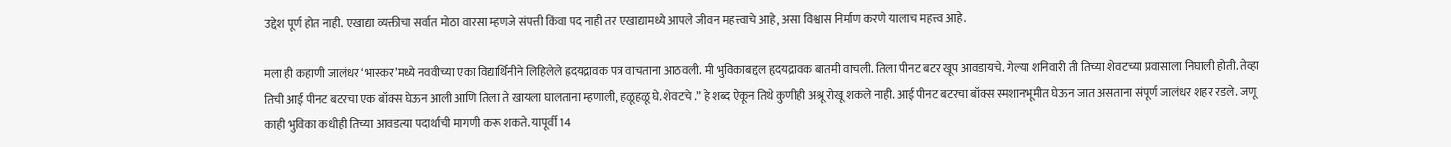उद्देश पूर्ण होत नाही. एखाद्या व्यक्तीचा सर्वात मोठा वारसा म्हणजे संपत्ती किंवा पद नाही तर एखाद्यामध्ये आपले जीवन महत्त्वाचे आहे, असा विश्वास निर्माण करणे यालाच महत्त्व आहे.

मला ही कहाणी जालंधर ‘भास्कर’मध्ये नववीच्या एका विद्यार्थिनीने लिहिलेले ह्रदयद्रावक पत्र वाचताना आठवली. मी भुविकाबद्दल हृदयद्रावक बातमी वाचली. तिला पीनट बटर खूप आवडायचे. गेल्या शनिवारी ती तिच्या शेवटच्या प्रवासाला निघाली होती. तेव्हा तिची आई पीनट बटरचा एक बॉक्स घेऊन आली आणि तिला ते खायला घालताना म्हणाली, हळूहळू घे. शेवटचे .” हे शब्द ऐकून तिथे कुणीही अश्रू रोखू शकले नाही. आई पीनट बटरचा बॉक्स स्मशानभूमीत घेऊन जात असताना संपूर्ण जालंधर शहर रडले. जणू काही भुविका कधीही तिच्या आवडत्या पदार्थाची मागणी करू शकते. यापूर्वी 14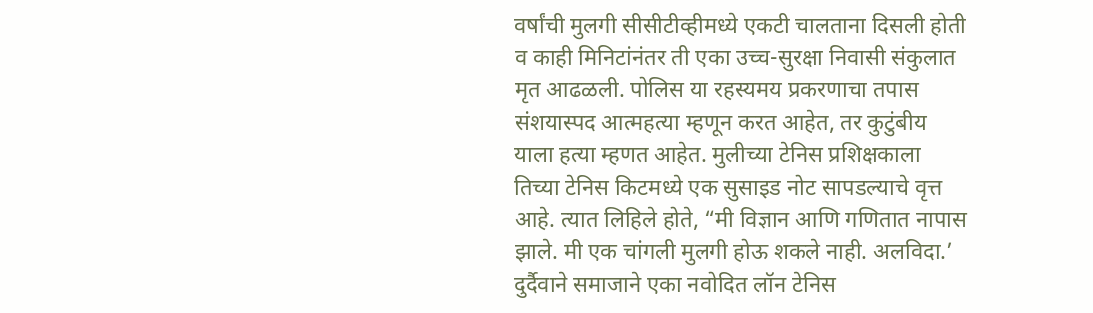वर्षांची मुलगी सीसीटीव्हीमध्ये एकटी चालताना दिसली होती व काही मिनिटांनंतर ती एका उच्च-सुरक्षा निवासी संकुलात मृत आढळली. पोलिस या रहस्यमय प्रकरणाचा तपास संशयास्पद आत्महत्या म्हणून करत आहेत, तर कुटुंबीय याला हत्या म्हणत आहेत. मुलीच्या टेनिस प्रशिक्षकाला तिच्या टेनिस किटमध्ये एक सुसाइड नोट सापडल्याचे वृत्त आहे. त्यात लिहिले होते, “मी विज्ञान आणि गणितात नापास झाले. मी एक चांगली मुलगी होऊ शकले नाही. अलविदा.’ दुर्दैवाने समाजाने एका नवोदित लॉन टेनिस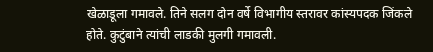खेळाडूला गमावले. तिने सलग दोन वर्षे विभागीय स्तरावर कांस्यपदक जिंकले होते. कुटुंबाने त्यांची लाडकी मुलगी गमावली.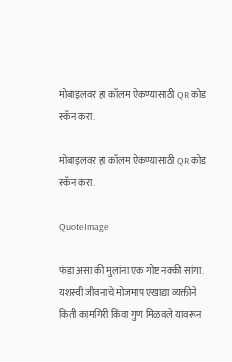मोबाइलवर हा कॉलम ऐकण्यासाठी QR कोड स्कॅन करा.

मोबाइलवर हा कॉलम ऐकण्यासाठी QR कोड स्कॅन करा.

QuoteImage

फंडा असा की मुलांना एक गोष्ट नक्की सांगा. यशस्वी जीवनाचे मोजमाप एखाद्या व्यक्तीने किती कामगिरी किंवा गुण मिळवले यावरून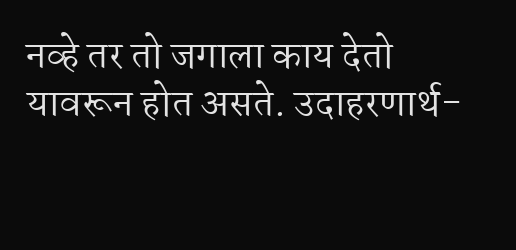नव्हे तर तो जगाला काय देतो यावरून होत असते. उदाहरणार्थ-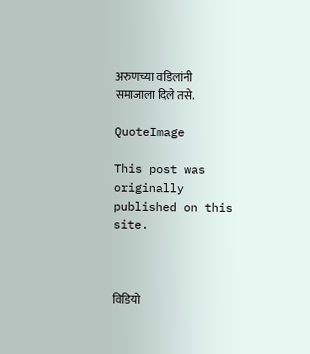अरुणच्या वडिलांनी समाजाला दिले तसे.

QuoteImage

This post was originally published on this site.



विडियो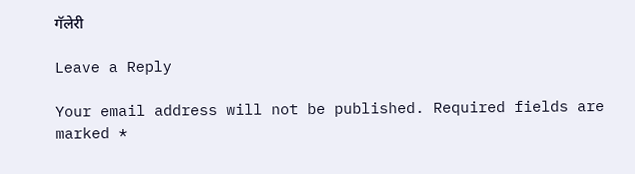गॅलेरी

Leave a Reply

Your email address will not be published. Required fields are marked *